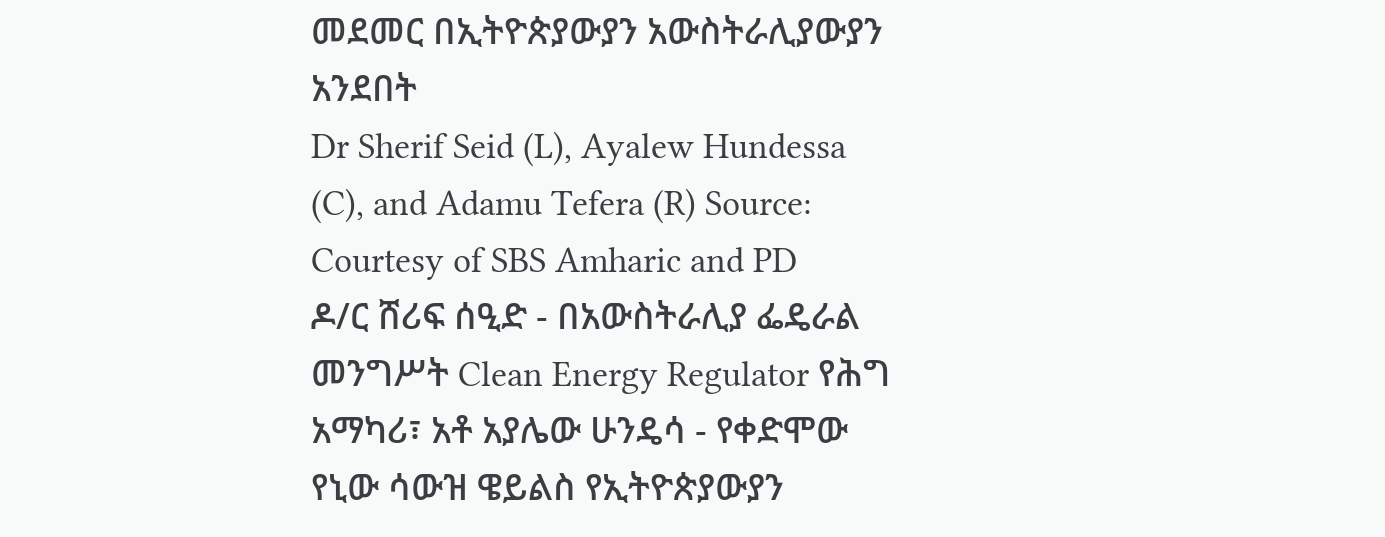መደመር በኢትዮጵያውያን አውስትራሊያውያን አንደበት
Dr Sherif Seid (L), Ayalew Hundessa (C), and Adamu Tefera (R) Source: Courtesy of SBS Amharic and PD
ዶ/ር ሸሪፍ ሰዒድ - በአውስትራሊያ ፌዴራል መንግሥት Clean Energy Regulator የሕግ አማካሪ፣ አቶ አያሌው ሁንዴሳ - የቀድሞው የኒው ሳውዝ ዌይልስ የኢትዮጵያውያን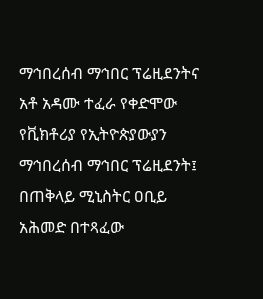ማኅበረሰብ ማኅበር ፕሬዚደንትና አቶ አዳሙ ተፈራ የቀድሞው የቪክቶሪያ የኢትዮጵያውያን ማኅበረሰብ ማኅበር ፕሬዚደንት፤ በጠቅላይ ሚኒስትር ዐቢይ አሕመድ በተጻፈው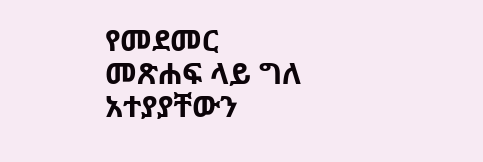የመደመር መጽሐፍ ላይ ግለ አተያያቸውን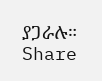ያጋራሉ።
Share